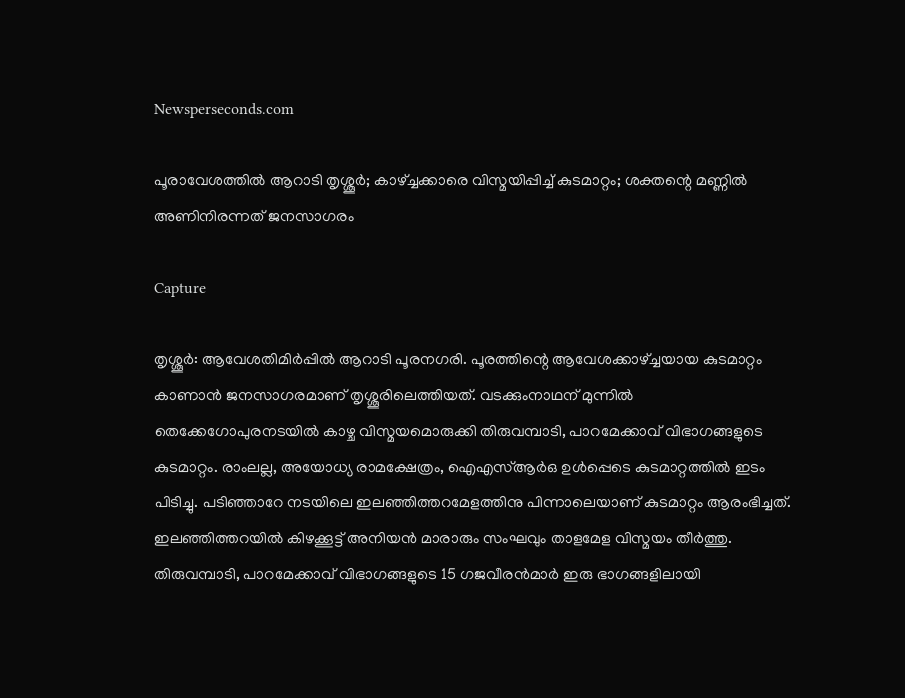Newsperseconds.com

പൂരാവേശത്തില്‍ ആറാടി തൃശ്ശൂര്‍; കാഴ്ച്ചക്കാരെ വിസ്മയിപ്പിച്ച് കുടമാറ്റം; ശക്തന്റെ മണ്ണില്‍ അണിനിരന്നത് ജനസാഗരം

Capture

തൃശ്ശൂര്‍: ആവേശതിമിര്‍പ്പില്‍ ആറാടി പൂരനഗരി. പൂരത്തിന്റെ ആവേശക്കാഴ്ച്ചയായ കുടമാറ്റം കാണാന്‍ ജനസാഗരമാണ് തൃശ്ശൂരിലെത്തിയത്. വടക്കുംനാഥന് മുന്നില്‍ തെക്കേഗോപുരനടയില്‍ കാഴ്ച വിസ്മയമൊരുക്കി തിരുവമ്പാടി, പാറമേക്കാവ് വിഭാഗങ്ങളുടെ കുടമാറ്റം. രാംലല്ല, അയോധ്യ രാമക്ഷേത്രം, ഐഎസ്ആര്‍ഒ ഉള്‍പ്പെടെ കുടമാറ്റത്തില്‍ ഇടം പിടിച്ചു. പടിഞ്ഞാറേ നടയിലെ ഇലഞ്ഞിത്തറമേളത്തിനു പിന്നാലെയാണ് കുടമാറ്റം ആരംഭിച്ചത്. ഇലഞ്ഞിത്തറയില്‍ കിഴക്കൂട്ട് അനിയന്‍ മാരാരും സംഘവും താളമേള വിസ്മയം തീര്‍ത്തു. തിരുവമ്പാടി, പാറമേക്കാവ് വിഭാഗങ്ങളുടെ 15 ഗജവീരന്‍മാര്‍ ഇരു ഭാഗങ്ങളിലായി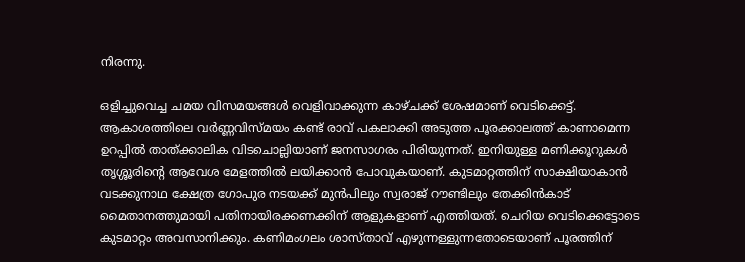നിരന്നു.

ഒളിച്ചുവെച്ച ചമയ വിസമയങ്ങള്‍ വെളിവാക്കുന്ന കാഴ്ചക്ക് ശേഷമാണ് വെടിക്കെട്ട്. ആകാശത്തിലെ വര്‍ണ്ണവിസ്മയം കണ്ട് രാവ് പകലാക്കി അടുത്ത പൂരക്കാലത്ത് കാണാമെന്ന ഉറപ്പില്‍ താത്ക്കാലിക വിടചൊല്ലിയാണ് ജനസാഗരം പിരിയുന്നത്. ഇനിയുള്ള മണിക്കൂറുകള്‍ തൃശ്ശൂരിന്റെ ആവേശ മേളത്തില്‍ ലയിക്കാന്‍ പോവുകയാണ്. കുടമാറ്റത്തിന് സാക്ഷിയാകാന്‍ വടക്കുനാഥ ക്ഷേത്ര ഗോപുര നടയക്ക് മുന്‍പിലും സ്വരാജ് റൗണ്ടിലും തേക്കിന്‍കാട് മൈതാനത്തുമായി പതിനായിരക്കണക്കിന് ആളുകളാണ് എത്തിയത്. ചെറിയ വെടിക്കെട്ടോടെ കുടമാറ്റം അവസാനിക്കും. കണിമംഗലം ശാസ്താവ് എഴുന്നള്ളുന്നതോടെയാണ് പൂരത്തിന്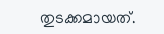തുടക്കമായത്.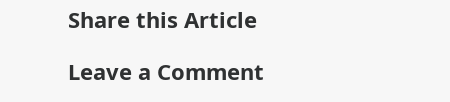Share this Article

Leave a Comment